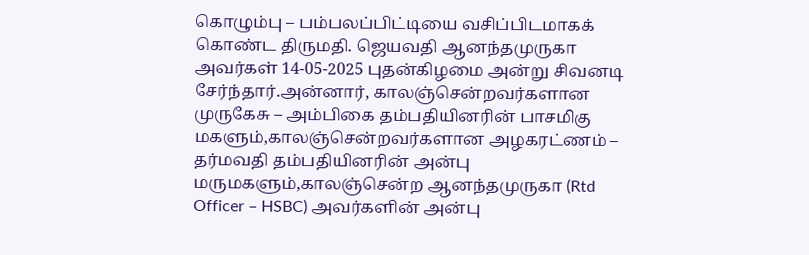கொழும்பு – பம்பலப்பிட்டியை வசிப்பிடமாகக் கொண்ட திருமதி. ஜெயவதி ஆனந்தமுருகா அவர்கள் 14-05-2025 புதன்கிழமை அன்று சிவனடி சேர்ந்தார்.அன்னார், காலஞ்சென்றவர்களான முருகேசு – அம்பிகை தம்பதியினரின் பாசமிகு மகளும்,காலஞ்சென்றவர்களான அழகரட்ணம் – தர்மவதி தம்பதியினரின் அன்பு மருமகளும்,காலஞ்சென்ற ஆனந்தமுருகா (Rtd Officer – HSBC) அவர்களின் அன்பு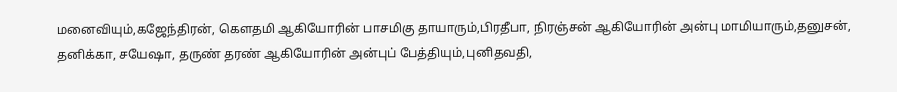மனைவியும்,கஜேந்திரன், கௌதமி ஆகியோரின் பாசமிகு தாயாரும்,பிரதீபா, நிரஞ்சன் ஆகியோரின் அன்பு மாமியாரும்,தனுசன், தனிக்கா, சயேஷா, தருண் தரண் ஆகியோரின் அன்புப் பேத்தியும்,புனிதவதி,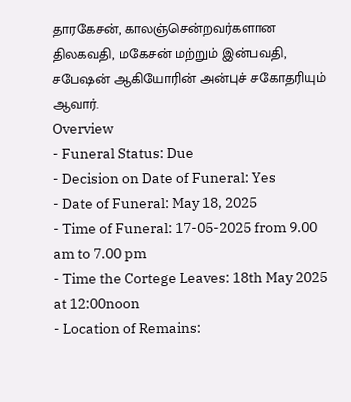தாரகேசன், காலஞ்சென்றவர்களான திலகவதி, மகேசன் மற்றும் இன்பவதி, சபேஷன் ஆகியோரின் அன்புச் சகோதரியும் ஆவார்.
Overview
- Funeral Status: Due
- Decision on Date of Funeral: Yes
- Date of Funeral: May 18, 2025
- Time of Funeral: 17-05-2025 from 9.00 am to 7.00 pm
- Time the Cortege Leaves: 18th May 2025 at 12:00noon
- Location of Remains: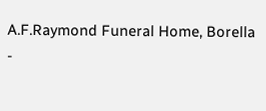A.F.Raymond Funeral Home, Borella
-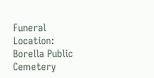Funeral Location: Borella Public Cemetery